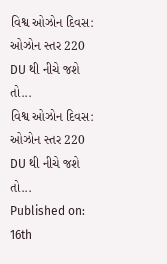વિશ્વ ઓઝોન દિવસ: ઓઝોન સ્તર 220 DU થી નીચે જશે તો...
વિશ્વ ઓઝોન દિવસ: ઓઝોન સ્તર 220 DU થી નીચે જશે તો...
Published on: 16th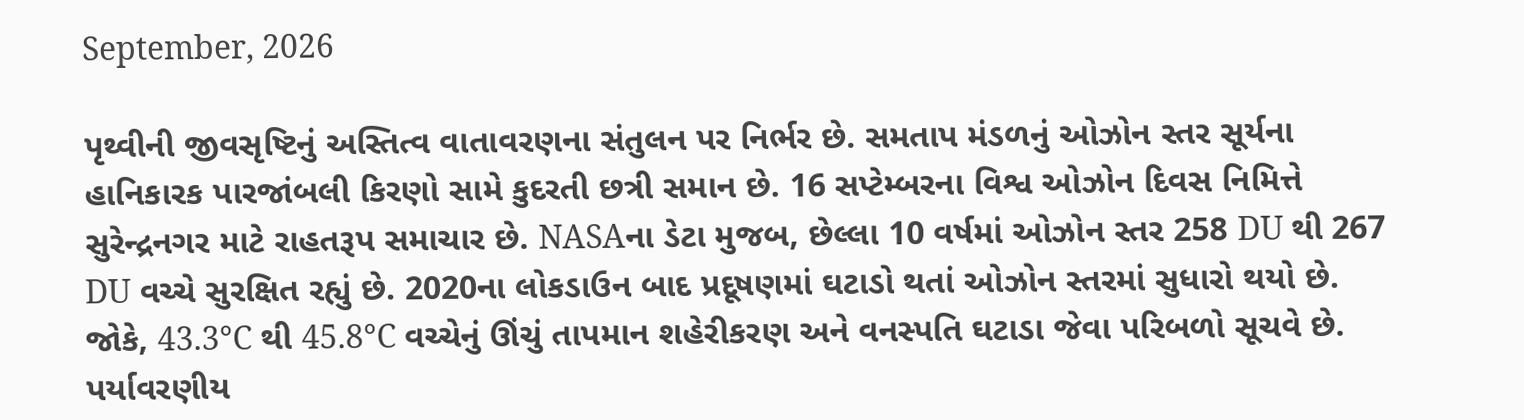September, 2026

પૃથ્વીની જીવસૃષ્ટિનું અસ્તિત્વ વાતાવરણના સંતુલન પર નિર્ભર છે. સમતાપ મંડળનું ઓઝોન સ્તર સૂર્યના હાનિકારક પારજાંબલી કિરણો સામે કુદરતી છત્રી સમાન છે. 16 સપ્ટેમ્બરના વિશ્વ ઓઝોન દિવસ નિમિત્તે સુરેન્દ્રનગર માટે રાહતરૂપ સમાચાર છે. NASAના ડેટા મુજબ, છેલ્લા 10 વર્ષમાં ઓઝોન સ્તર 258 DU થી 267 DU વચ્ચે સુરક્ષિત રહ્યું છે. 2020ના લોકડાઉન બાદ પ્રદૂષણમાં ઘટાડો થતાં ઓઝોન સ્તરમાં સુધારો થયો છે. જોકે, 43.3°C થી 45.8°C વચ્ચેનું ઊંચું તાપમાન શહેરીકરણ અને વનસ્પતિ ઘટાડા જેવા પરિબળો સૂચવે છે. પર્યાવરણીય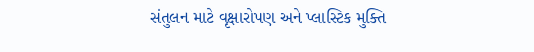સંતુલન માટે વૃક્ષારોપણ અને પ્લાસ્ટિક મુક્તિ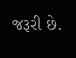જરૂરી છે.